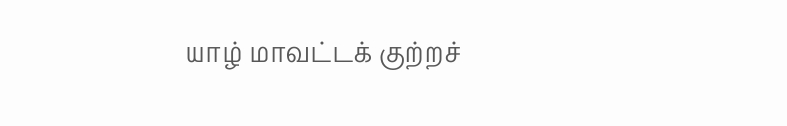யாழ் மாவட்டக் குற்றச்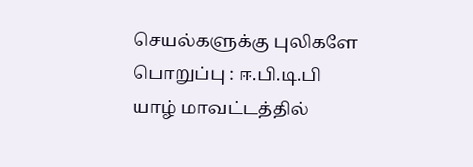செயல்களுக்கு புலிகளே பொறுப்பு : ஈ.பி.டி.பி
யாழ் மாவட்டத்தில்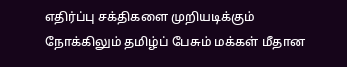எதிர்ப்பு சக்திகளை முறியடிக்கும் நோக்கிலும் தமிழ்ப் பேசும் மக்கள் மீதான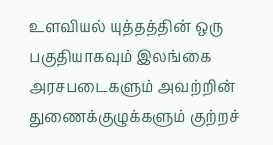உளவியல் யுத்தத்தின் ஒரு பகுதியாகவும் இலங்கை அரசபடைகளும் அவற்றின் துணைக்குழுக்களும் குற்றச்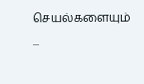செயல்களையும் ...